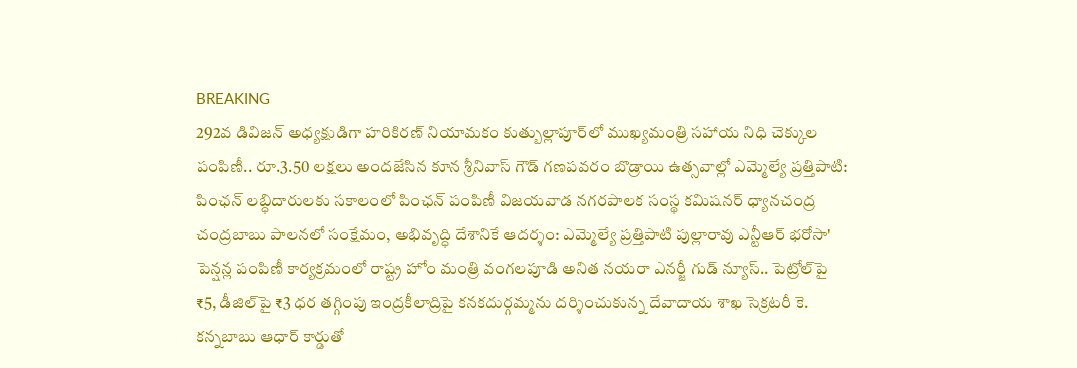BREAKING
292వ డివిజన్ అధ్యక్షుడిగా హరికిరణ్ నియామకం కుత్బుల్లాపూర్‌లో ముఖ్యమంత్రి సహాయ నిధి చెక్కుల పంపిణీ.. రూ.3.50 లక్షలు అందజేసిన కూన శ్రీనివాస్ గౌడ్ గణపవరం బొడ్రాయి ఉత్సవాల్లో ఎమ్మెల్యే ప్రత్తిపాటి: పింఛన్ లబ్ధిదారులకు సకాలంలో పింఛన్ పంపిణీ విజయవాడ నగరపాలక సంస్థ కమిషనర్ ధ్యానచంద్ర చంద్రబాబు పాలనలో సంక్షేమం, అభివృద్ధి దేశానికే ఆదర్శం: ఎమ్మెల్యే ప్రత్తిపాటి పుల్లారావు ఎన్టీఆర్ భరోసా' పెన్షన్ల పంపిణీ కార్యక్రమంలో రాష్ట్ర హోం మంత్రి వంగలపూడి అనిత నయరా ఎనర్జీ గుడ్ న్యూస్.. పెట్రోల్‌పై ₹5, డీజిల్‌పై ₹3 ధర తగ్గింపు ఇంద్రకీలాద్రిపై కనకదుర్గమ్మను దర్శించుకున్న దేవాదాయ శాఖ సెక్రటరీ కె. కన్నబాబు ఆధార్ కార్డుతో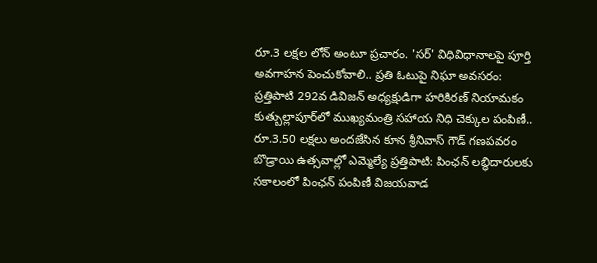రూ.3 లక్షల లోన్ అంటూ ప్రచారం. 'సర్' విధివిధానాలపై పూర్తి అవగాహన పెంచుకోవాలి.. ప్రతి ఓటుపై నిఘా అవసరం: ప్రత్తిపాటి 292వ డివిజన్ అధ్యక్షుడిగా హరికిరణ్ నియామకం కుత్బుల్లాపూర్‌లో ముఖ్యమంత్రి సహాయ నిధి చెక్కుల పంపిణీ.. రూ.3.50 లక్షలు అందజేసిన కూన శ్రీనివాస్ గౌడ్ గణపవరం బొడ్రాయి ఉత్సవాల్లో ఎమ్మెల్యే ప్రత్తిపాటి: పింఛన్ లబ్ధిదారులకు సకాలంలో పింఛన్ పంపిణీ విజయవాడ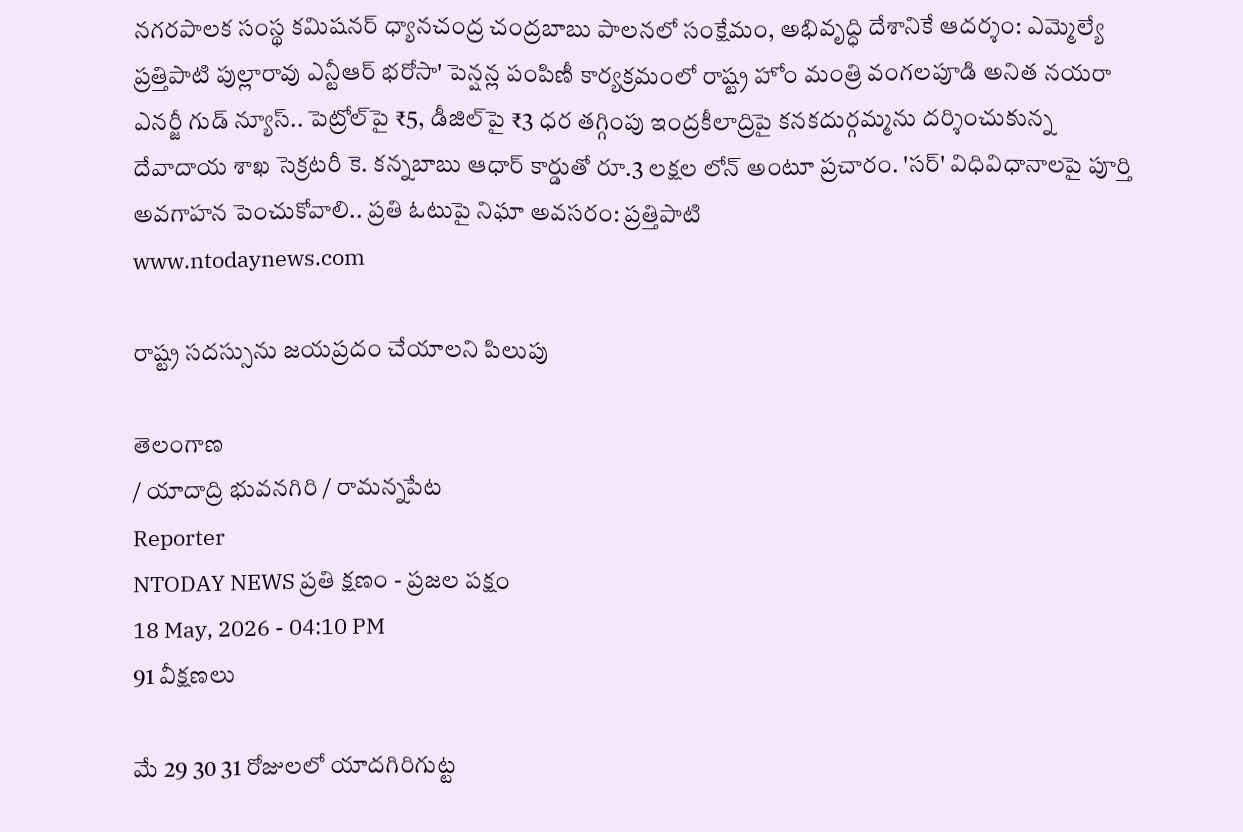నగరపాలక సంస్థ కమిషనర్ ధ్యానచంద్ర చంద్రబాబు పాలనలో సంక్షేమం, అభివృద్ధి దేశానికే ఆదర్శం: ఎమ్మెల్యే ప్రత్తిపాటి పుల్లారావు ఎన్టీఆర్ భరోసా' పెన్షన్ల పంపిణీ కార్యక్రమంలో రాష్ట్ర హోం మంత్రి వంగలపూడి అనిత నయరా ఎనర్జీ గుడ్ న్యూస్.. పెట్రోల్‌పై ₹5, డీజిల్‌పై ₹3 ధర తగ్గింపు ఇంద్రకీలాద్రిపై కనకదుర్గమ్మను దర్శించుకున్న దేవాదాయ శాఖ సెక్రటరీ కె. కన్నబాబు ఆధార్ కార్డుతో రూ.3 లక్షల లోన్ అంటూ ప్రచారం. 'సర్' విధివిధానాలపై పూర్తి అవగాహన పెంచుకోవాలి.. ప్రతి ఓటుపై నిఘా అవసరం: ప్రత్తిపాటి
www.ntodaynews.com

రాష్ట్ర సదస్సును జయప్రదం చేయాలని పిలుపు

తెలంగాణ
/ యాదాద్రి భువనగిరి / రామన్నపేట
Reporter
NTODAY NEWS ప్రతి క్షణం - ప్రజల పక్షం
18 May, 2026 - 04:10 PM
91 వీక్షణలు

మే 29 30 31 రోజులలో యాదగిరిగుట్ట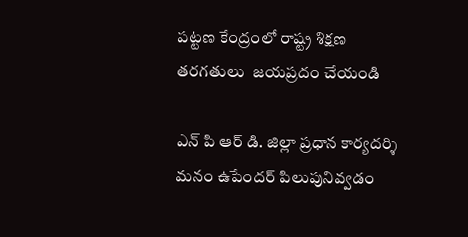పట్టణ కేంద్రంలో రాష్ట్ర శిక్షణ తరగతులు  జయప్రదం చేయండి

ఎన్ పి ఆర్ డి. జిల్లా ప్రధాన కార్యదర్శి మనం ఉపేందర్ పిలుపునివ్వడం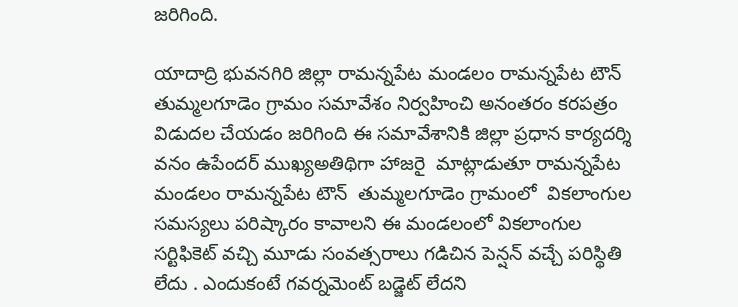జరిగింది.

యాదాద్రి భువనగిరి జిల్లా రామన్నపేట మండలం రామన్నపేట టౌన్ తుమ్మలగూడెం గ్రామం సమావేశం నిర్వహించి అనంతరం కరపత్రం విడుదల చేయడం జరిగింది ఈ సమావేశానికి జిల్లా ప్రధాన కార్యదర్శి వనం ఉపేందర్ ముఖ్యఅతిథిగా హాజరై  మాట్లాడుతూ రామన్నపేట మండలం రామన్నపేట టౌన్  తుమ్మలగూడెం గ్రామంలో  వికలాంగుల సమస్యలు పరిష్కారం కావాలని ఈ మండలంలో వికలాంగుల సర్టిఫికెట్ వచ్చి మూడు సంవత్సరాలు గడిచిన పెన్షన్ వచ్చే పరిస్థితి లేదు . ఎందుకంటే గవర్నమెంట్ బడ్జెట్ లేదని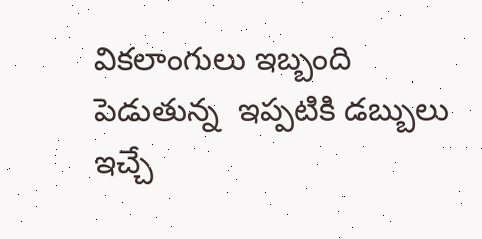వికలాంగులు ఇబ్బంది పెడుతున్న  ఇప్పటికి డబ్బులు ఇచ్చే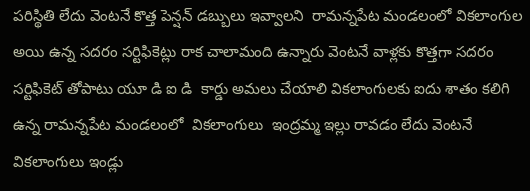పరిస్థితి లేదు వెంటనే కొత్త పెన్షన్ డబ్బులు ఇవ్వాలని  రామన్నపేట మండలంలో వికలాంగుల అయి ఉన్న సదరం సర్టిఫికెట్లు రాక చాలామంది ఉన్నారు వెంటనే వాళ్లకు కొత్తగా సదరం సర్టిఫికెట్ తోపాటు యూ డి ఐ డి  కార్డు అమలు చేయాలి వికలాంగులకు ఐదు శాతం కలిగి ఉన్న రామన్నపేట మండలంలో  వికలాంగులు  ఇంద్రమ్మ ఇల్లు రావడం లేదు వెంటనే వికలాంగులు ఇండ్లు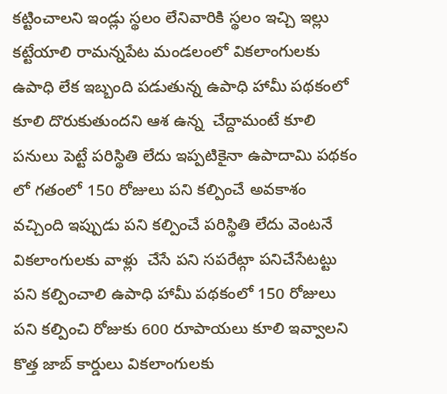కట్టించాలని ఇండ్లు స్థలం లేనివారికి స్థలం ఇచ్చి ఇల్లు కట్టేయాలి రామన్నపేట మండలంలో వికలాంగులకు ఉపాధి లేక ఇబ్బంది పడుతున్న ఉపాధి హామీ పథకంలో కూలి దొరుకుతుందని ఆశ ఉన్న  చేద్దామంటే కూలి పనులు పెట్టే పరిస్థితి లేదు ఇప్పటికైనా ఉపాదామి పథకం లో గతంలో 150 రోజులు పని కల్పించే అవకాశం వచ్చింది ఇప్పుడు పని కల్పించే పరిస్థితి లేదు వెంటనే వికలాంగులకు వాళ్లు  చేసే పని సపరేట్గా పనిచేసేటట్టు పని కల్పించాలి ఉపాధి హామీ పథకంలో 150 రోజులు పని కల్పించి రోజుకు 600 రూపాయలు కూలి ఇవ్వాలని కొత్త జాబ్ కార్డులు వికలాంగులకు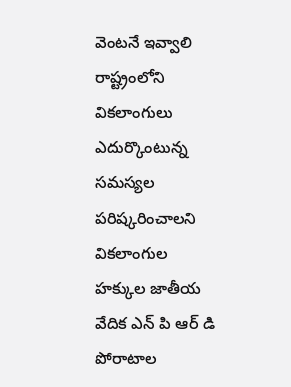వెంటనే ఇవ్వాలి రాష్ట్రంలోని వికలాంగులు ఎదుర్కొంటున్న సమస్యల  పరిష్కరించాలని  వికలాంగుల హక్కుల జాతీయ వేదిక ఎన్ పి ఆర్ డి పోరాటాల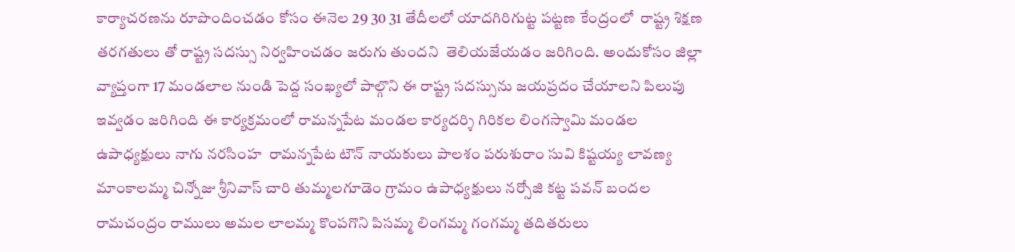కార్యాచరణను రూపొందించడం కోసం ఈనెల 29 30 31 తేదీలలో యాదగిరిగుట్ట పట్టణ కేంద్రంలో  రాష్ట్ర శిక్షణ తరగతులు తో రాష్ట్ర సదస్సు నిర్వహించడం జరుగు తుందని  తెలియజేయడం జరిగింది. అందుకోసం జిల్లా వ్యాప్తంగా 17 మండలాల నుండి పెద్ద సంఖ్యలో పాల్గొని ఈ రాష్ట్ర సదస్సును జయప్రదం చేయాలని పిలుపు ఇవ్వడం జరిగింది ఈ కార్యక్రమంలో రామన్నపేట మండల కార్యదర్శి గిరికల లింగస్వామి మండల ఉపాధ్యక్షులు నాగు నరసింహ  రామన్నపేట టౌన్ నాయకులు పాలశం పరుశురాం సువి కిష్టయ్య లావణ్య మాంకాలమ్మ చిన్నోజు శ్రీనివాస్ చారి తుమ్మలగూడెం గ్రామం ఉపాధ్యక్షులు నర్సోజి కట్ట పవన్ బందల రామచంద్రం రాములు అమల లాలమ్మ కొంపగొని పిసమ్మ లింగమ్మ గంగమ్మ తదితరులు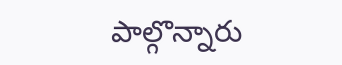పాల్గొన్నారు